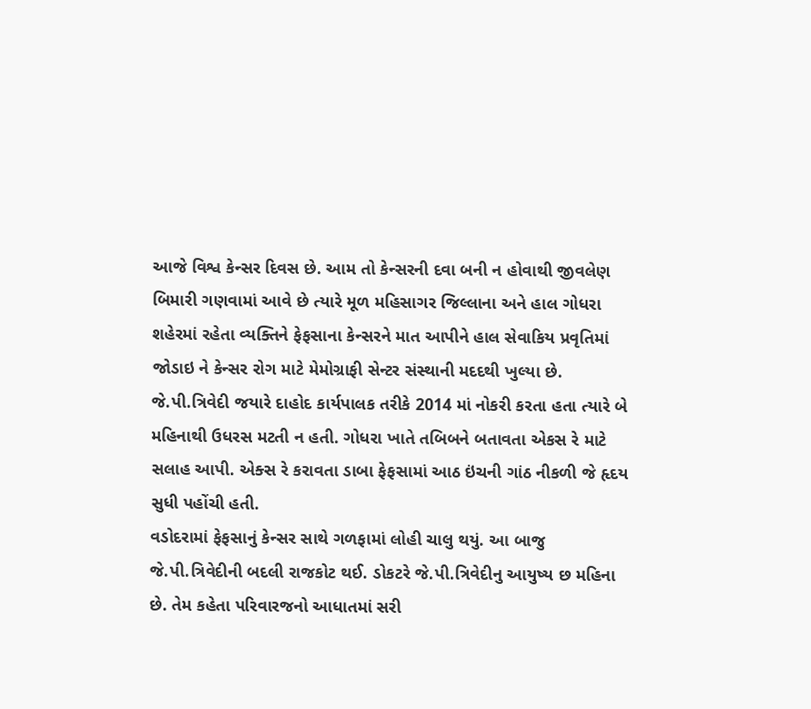આજે વિશ્વ કેન્સર દિવસ છે. આમ તો કેન્સરની દવા બની ન હોવાથી જીવલેણ બિમારી ગણવામાં આવે છે ત્યારે મૂળ મહિસાગર જિલ્લાના અને હાલ ગોધરા શહેરમાં રહેતા વ્યક્તિને ફેફસાના કેન્સરને માત આપીને હાલ સેવાકિય પ્રવૃતિમાં જોડાઇ ને કેન્સર રોગ માટે મેમોગ્રાફી સેન્ટર સંસ્થાની મદદથી ખુલ્યા છે. જે.પી.ત્રિવેદી જયારે દાહોદ કાર્યપાલક તરીકે 2014 માં નોકરી કરતા હતા ત્યારે બે મહિનાથી ઉધરસ મટતી ન હતી. ગોધરા ખાતે તબિબને બતાવતા એકસ રે માટે સલાહ આપી. એક્સ રે કરાવતા ડાબા ફેફસામાં આઠ ઇંચની ગાંઠ નીકળી જે હૃદય સુધી પહોંચી હતી.
વડોદરામાં ફેફસાનું કેન્સર સાથે ગળફામાં લોહી ચાલુ થયું. આ બાજુ જે.પી.ત્રિવેદીની બદલી રાજકોટ થઈ. ડોકટરે જે.પી.ત્રિવેદીનુ આયુષ્ય છ મહિના છે. તેમ કહેતા પરિવારજનો આધાતમાં સરી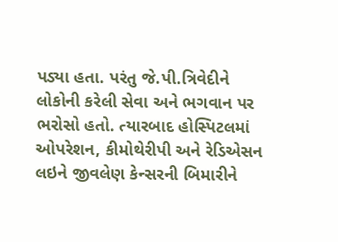પડ્યા હતા. પરંતુ જે.પી.ત્રિવેદીને લોકોની કરેલી સેવા અને ભગવાન પર ભરોસો હતો. ત્યારબાદ હોસ્પિટલમાં ઓપરેશન, કીમોથેરીપી અને રેડિએસન લઇને જીવલેણ કેન્સરની બિમારીને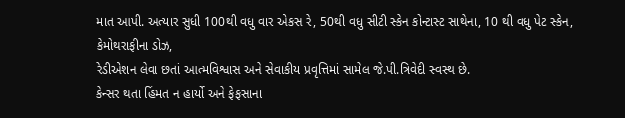માત આપી. અત્યાર સુધી 100થી વધુ વાર એકસ રે, 50થી વધુ સીટી સ્કેન કોન્ટાસ્ટ સાથેના, 10 થી વધુ પેટ સ્કેન, કેમોથરાફીના ડોઝ,
રેડીએશન લેવા છતાં આત્મવિશ્વાસ અને સેવાકીય પ્રવૃત્તિમાં સામેલ જે.પી.ત્રિવેદી સ્વસ્થ છે.
કેન્સર થતા હિંમત ન હાર્યો અને ફેફસાના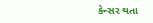કેન્સર થતા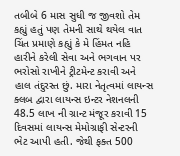તબીબે 6 માસ સુધી જ જીવશો તેમ કહ્યું હતું પણ તેમની સાથે થયેલ વાત ચિંત પ્રમાણે કહ્યું કે મે હિંમત નહિ હારીને કરેલી સેવા અને ભગવાન પર ભરોસો રાખીને ટ્રીટમેન્ટ કરાવી અને હાલ તંદુરસ્ત છું. મારા નેતૃત્વમાં લાયન્સ ક્લબ દ્વારા લાયન્સ ઇન્ટર નેશનલની 48.5 લાખ ની ગ્રાન્ટ મંજૂર કરાવી 15 દિવસમાં લાયન્સ મેમોગ્રાફી સેન્ટરની ભેટ આપી હતી. જેથી ફક્ત 500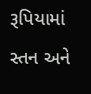રૂપિયામાં સ્તન અને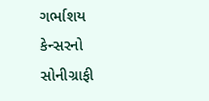ગર્ભાશય કેન્સરનો સોનીગ્રાફી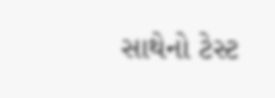સાથેનો ટેસ્ટ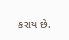કરાય છે.